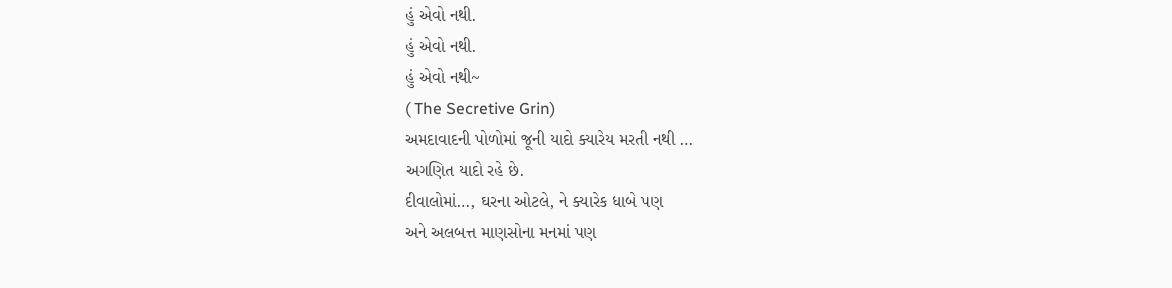હું એવો નથી.
હું એવો નથી.
હું એવો નથી~
( The Secretive Grin)
અમદાવાદની પોળોમાં જૂની યાદો ક્યારેય મરતી નથી …
અગણિત યાદો રહે છે.
દીવાલોમાં…, ઘરના ઓટલે, ને ક્યારેક ધાબે પણ
અને અલબત્ત માણસોના મનમાં પણ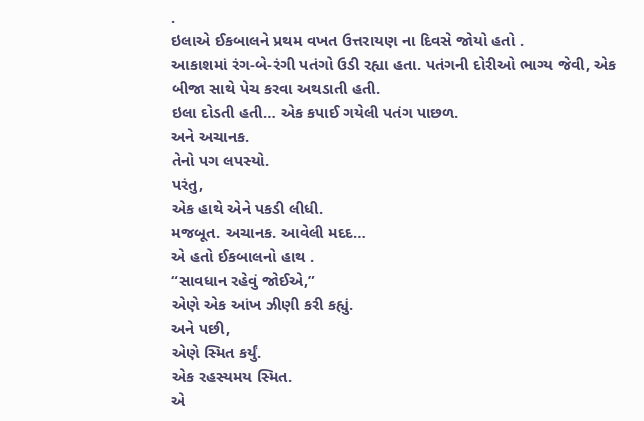.
ઇલાએ ઈકબાલને પ્રથમ વખત ઉત્તરાયણ ના દિવસે જોયો હતો .
આકાશમાં રંગ-બે-રંગી પતંગો ઉડી રહ્યા હતા. પતંગની દોરીઓ ભાગ્ય જેવી, એક બીજા સાથે પેચ કરવા અથડાતી હતી.
ઇલા દોડતી હતી… એક કપાઈ ગયેલી પતંગ પાછળ.
અને અચાનક.
તેનો પગ લપસ્યો.
પરંતુ,
એક હાથે એને પકડી લીધી.
મજબૂત. અચાનક. આવેલી મદદ…
એ હતો ઈકબાલનો હાથ .
“સાવધાન રહેવું જોઈએ,”
એણે એક આંખ ઝીણી કરી કહ્યું.
અને પછી,
એણે સ્મિત કર્યું.
એક રહસ્યમય સ્મિત.
એ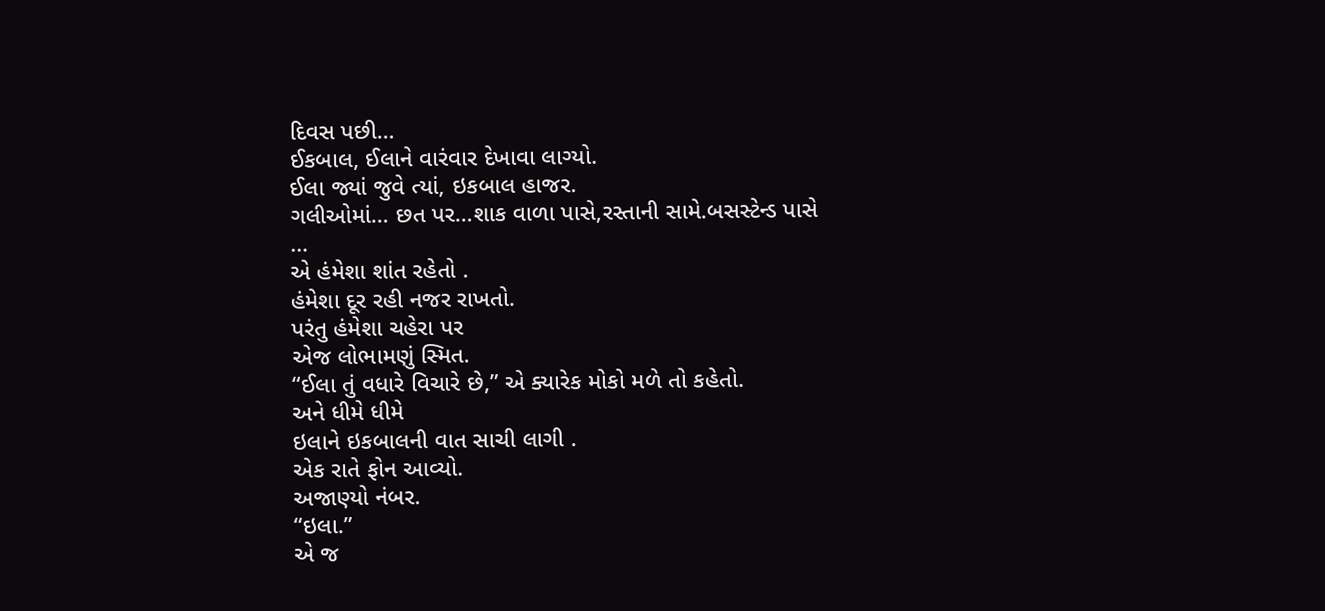દિવસ પછી…
ઈકબાલ, ઈલાને વારંવાર દેખાવા લાગ્યો.
ઈલા જ્યાં જુવે ત્યાં, ઇકબાલ હાજર.
ગલીઓમાં… છત પર…શાક વાળા પાસે,રસ્તાની સામે.બસસ્ટેન્ડ પાસે
…
એ હંમેશા શાંત રહેતો .
હંમેશા દૂર રહી નજર રાખતો.
પરંતુ હંમેશા ચહેરા પર
એજ લોભામણું સ્મિત.
“ઈલા તું વધારે વિચારે છે,” એ ક્યારેક મોકો મળે તો કહેતો.
અને ધીમે ધીમે
ઇલાને ઇકબાલની વાત સાચી લાગી .
એક રાતે ફોન આવ્યો.
અજાણ્યો નંબર.
“ઇલા.”
એ જ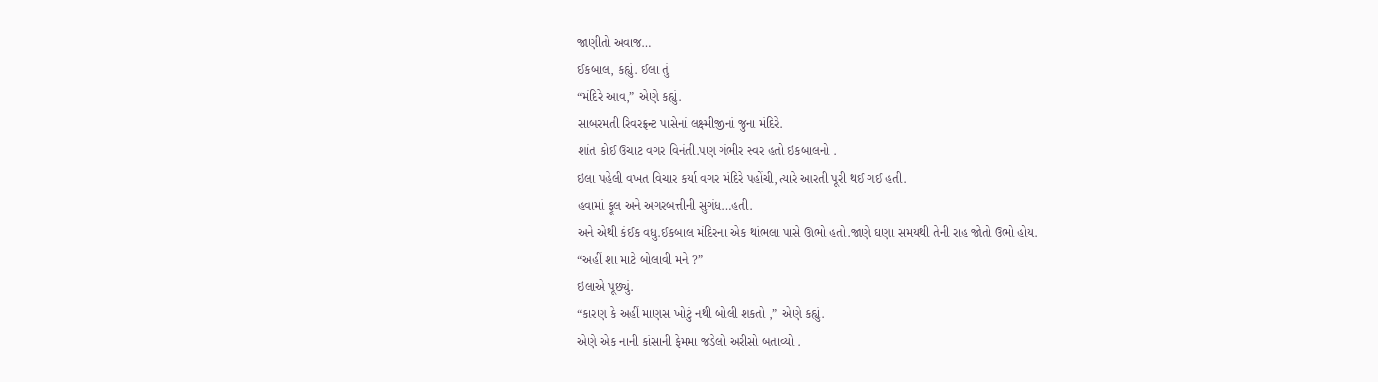જાણીતો અવાજ…
ઈકબાલ, કહ્યું. ઈલા તું
“મંદિરે આવ,” એણે કહ્યું.
સાબરમતી રિવરફ્રન્ટ પાસેનાં લક્ષ્મીજીનાં જુના મંદિરે.
શાંત કોઈ ઉચાટ વગર વિનંતી.પણ ગંભીર સ્વર હતો ઇકબાલનો .
ઇલા પહેલી વખત વિચાર કર્યા વગર મંદિરે પહોંચી,ત્યારે આરતી પૂરી થઈ ગઈ હતી.
હવામાં ફૂલ અને અગરબત્તીની સુગંધ…હતી.
અને એથી કંઈક વધુ.ઈકબાલ મંદિરના એક થાંભલા પાસે ઊભો હતો.જાણે ઘણા સમયથી તેની રાહ જોતો ઉભો હોય.
“અહીં શા માટે બોલાવી મને ?”
ઇલાએ પૂછ્યું.
“કારણ કે અહીં માણસ ખોટું નથી બોલી શકતો ,” એણે કહ્યું.
એણે એક નાની કાંસાની ફેમમા જડેલો અરીસો બતાવ્યો .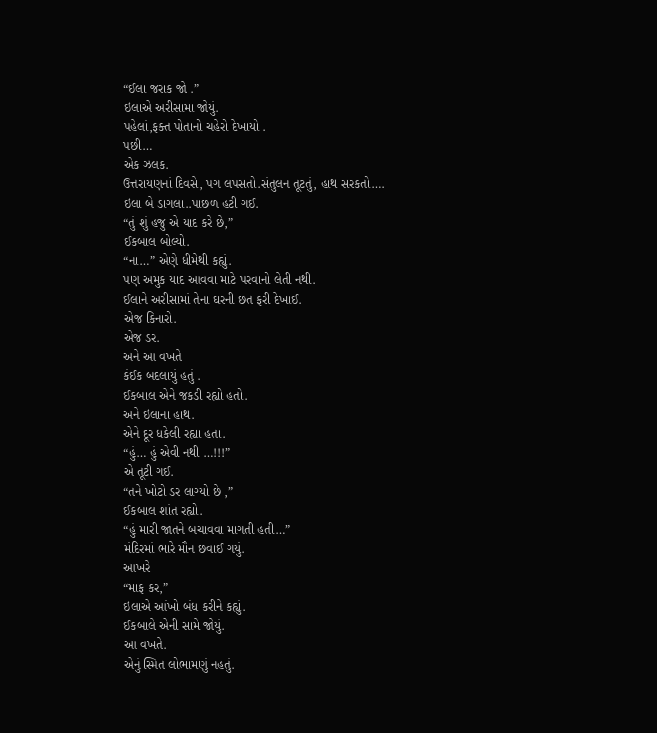“ઈલા જરાક જો .”
ઇલાએ અરીસામા જોયું.
પહેલાં,ફક્ત પોતાનો ચહેરો દેખાયો .
પછી…
એક ઝલક.
ઉત્તરાયણનાં દિવસે, પગ લપસતો.સંતુલન તૂટતું, હાથ સરકતો….
ઇલા બે ડાગલા..પાછળ હટી ગઈ.
“તું શું હજુ એ યાદ કરે છે,”
ઈકબાલ બોલ્યો.
“ના…” એણે ધીમેથી કહ્યું.
પણ અમુક યાદ આવવા માટે પરવાનો લેતી નથી.
ઈલાને અરીસામાં તેના ઘરની છત ફરી દેખાઈ.
એજ કિનારો.
એજ ડર.
અને આ વખતે
કંઈક બદલાયું હતું .
ઈકબાલ એને જકડી રહ્યો હતો.
અને ઇલાના હાથ.
એને દૂર ધકેલી રહ્યા હતા.
“હું… હું એવી નથી …!!!”
એ તૂટી ગઈ.
“તને ખોટો ડર લાગ્યો છે ,”
ઈકબાલ શાંત રહ્યો.
“હું મારી જાતને બચાવવા માગતી હતી…”
મંદિરમાં ભારે મૌન છવાઈ ગયું.
આખરે
“માફ કર,”
ઇલાએ આંખો બંધ કરીને કહ્યું.
ઈકબાલે એની સામે જોયું.
આ વખતે.
એનું સ્મિત લોભામણું નહતું.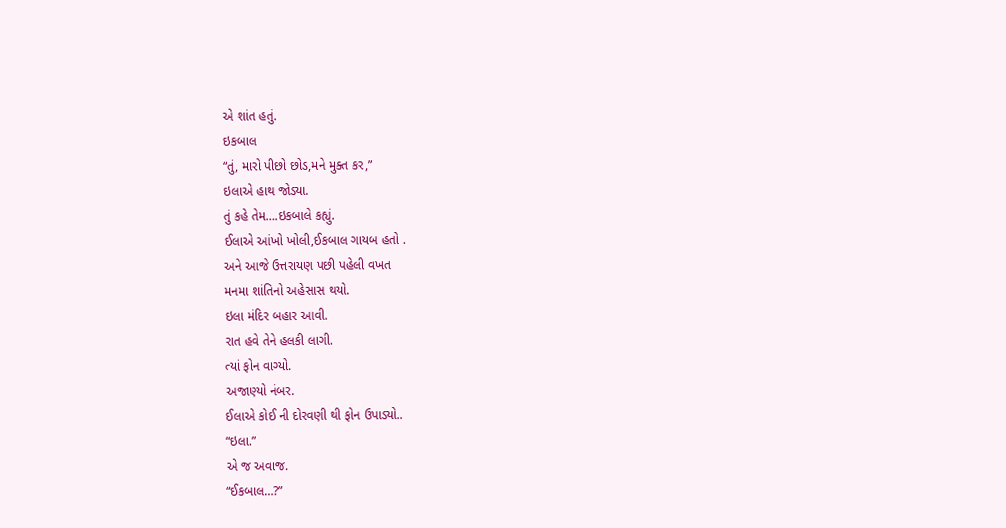એ શાંત હતું.
ઇકબાલ
“તું, મારો પીછો છોડ,મને મુક્ત કર,”
ઇલાએ હાથ જોડ્યા.
તું કહે તેમ….ઇકબાલે કહ્યું.
ઈલાએ આંખો ખોલી,ઈકબાલ ગાયબ હતો .
અને આજે ઉત્તરાયણ પછી પહેલી વખત
મનમા શાંતિનો અહેસાસ થયો.
ઇલા મંદિર બહાર આવી.
રાત હવે તેને હલકી લાગી.
ત્યાં ફોન વાગ્યો.
અજાણ્યો નંબર.
ઈલાએ કોઈ ની દોરવણી થી ફોન ઉપાડ્યો..
“ઇલા.”
એ જ અવાજ.
“ઈકબાલ…?”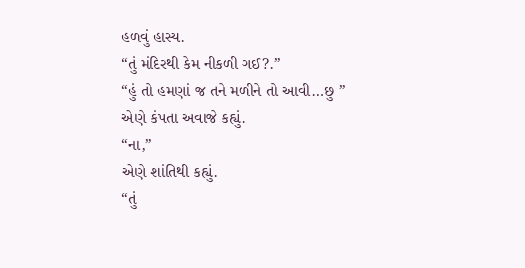હળવું હાસ્ય.
“તું મંદિરથી કેમ નીકળી ગઈ?.”
“હું તો હમણાં જ તને મળીને તો આવી…છુ ”
એણે કંપતા અવાજે કહ્યું.
“ના,”
એણે શાંતિથી કહ્યું.
“તું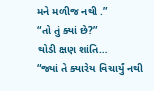મને મળીજ નથી .”
“તો તું ક્યાં છે?”
થોડી ક્ષણ શાંતિ…
“જ્યાં તે ક્યારેય વિચાર્યું નથી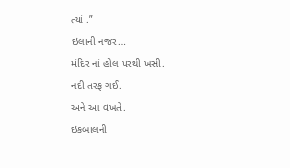ત્યાં .”
ઇલાની નજર…
મંદિર નાં હોલ પરથી ખસી.
નદી તરફ ગઈ.
અને આ વખતે.
ઇકબાલની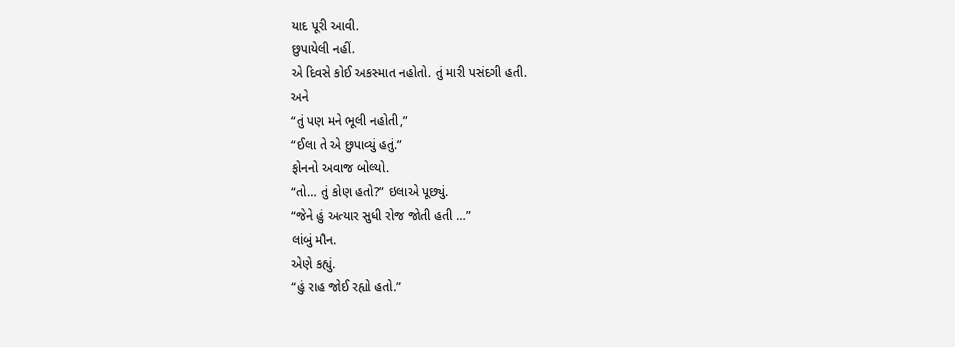યાદ પૂરી આવી.
છુપાયેલી નહીં.
એ દિવસે કોઈ અકસ્માત નહોતો. તું મારી પસંદગી હતી.
અને
“તું પણ મને ભૂલી નહોતી,”
“ઈલા તે એ છુપાવ્યું હતું.”
ફોનનો અવાજ બોલ્યો.
“તો… તું કોણ હતો?” ઇલાએ પૂછ્યું.
“જેને હું અત્યાર સુધી રોજ જોતી હતી …”
લાંબું મૌન.
એણે કહ્યું.
“હું રાહ જોઈ રહ્યો હતો.”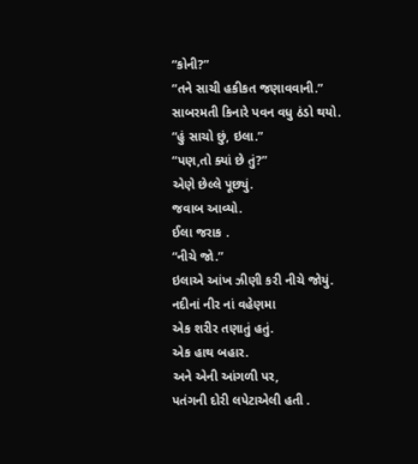“કોની?”
“તને સાચી હકીકત જણાવવાની.”
સાબરમતી કિનારે પવન વધુ ઠંડો થયો.
“હું સાચો છું, ઇલા.”
“પણ,તો ક્યાં છે તું?”
એણે છેલ્લે પૂછ્યું.
જવાબ આવ્યો.
ઈલા જરાક .
“નીચે જો.”
ઇલાએ આંખ ઝીણી કરી નીચે જોયું.
નદીનાં નીર નાં વહેણમા
એક શરીર તણાતું હતું.
એક હાથ બહાર.
અને એની આંગળી પર,
પતંગની દોરી લપેટાએલી હતી .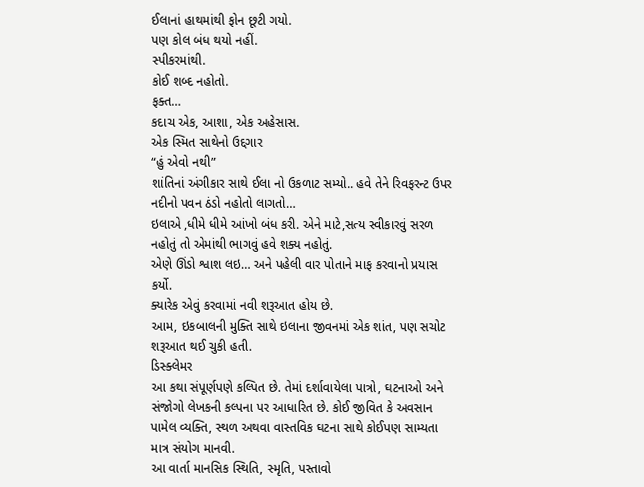ઈલાનાં હાથમાંથી ફોન છૂટી ગયો.
પણ કોલ બંધ થયો નહીં.
સ્પીકરમાંથી.
કોઈ શબ્દ નહોતો.
ફક્ત…
કદાચ એક, આશા, એક અહેસાસ.
એક સ્મિત સાથેનો ઉદ્દગાર
“હું એવો નથી”
શાંતિનાં અંગીકાર સાથે ઈલા નો ઉકળાટ સમ્યો.. હવે તેને રિવફરન્ટ ઉપર નદીનો પવન ઠંડો નહોતો લાગતો…
ઇલાએ ,ધીમે ધીમે આંખો બંધ કરી. એને માટે,સત્ય સ્વીકારવું સરળ નહોતું તો એમાંથી ભાગવું હવે શક્ય નહોતું.
એણે ઊંડો શ્વાશ લઇ… અને પહેલી વાર પોતાને માફ કરવાનો પ્રયાસ કર્યો.
ક્યારેક એવું કરવામાં નવી શરૂઆત હોય છે.
આમ, ઇકબાલની મુક્તિ સાથે ઇલાના જીવનમાં એક શાંત, પણ સચોટ શરૂઆત થઈ ચુકી હતી.
ડિસ્ક્લેમર
આ કથા સંપૂર્ણપણે કલ્પિત છે. તેમાં દર્શાવાયેલા પાત્રો, ઘટનાઓ અને સંજોગો લેખકની કલ્પના પર આધારિત છે. કોઈ જીવિત કે અવસાન પામેલ વ્યક્તિ, સ્થળ અથવા વાસ્તવિક ઘટના સાથે કોઈપણ સામ્યતા માત્ર સંયોગ માનવી.
આ વાર્તા માનસિક સ્થિતિ, સ્મૃતિ, પસ્તાવો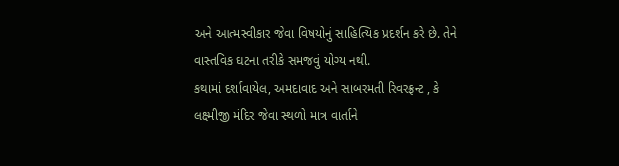અને આત્મસ્વીકાર જેવા વિષયોનું સાહિત્યિક પ્રદર્શન કરે છે. તેને વાસ્તવિક ઘટના તરીકે સમજવું યોગ્ય નથી.
કથામાં દર્શાવાયેલ, અમદાવાદ અને સાબરમતી રિવરફ્રન્ટ , કે લક્ષ્મીજી મંદિર જેવા સ્થળો માત્ર વાર્તાને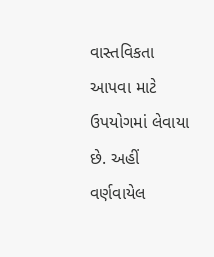વાસ્તવિકતા આપવા માટે ઉપયોગમાં લેવાયા છે. અહીં વર્ણવાયેલ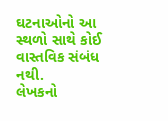ઘટનાઓનો આ સ્થળો સાથે કોઈ વાસ્તવિક સંબંધ નથી.
લેખકનો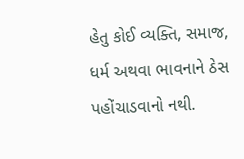હેતુ કોઈ વ્યક્તિ, સમાજ, ધર્મ અથવા ભાવનાને ઠેસ પહોંચાડવાનો નથી.